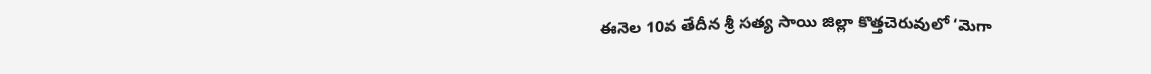ఈనెల 10వ తేదీన శ్రీ సత్య సాయి జిల్లా కొత్తచెరువులో ‘మెగా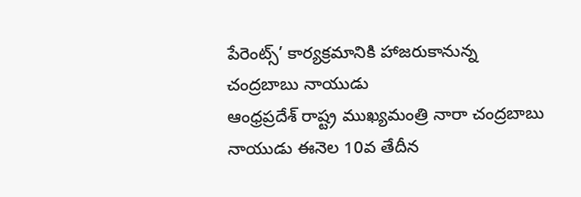పేరెంట్స్’ కార్యక్రమానికి హాజరుకానున్న చంద్రబాబు నాయుడు
ఆంధ్రప్రదేశ్ రాష్ట్ర ముఖ్యమంత్రి నారా చంద్రబాబు నాయుడు ఈనెల 10వ తేదీన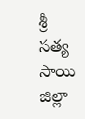శ్రీ సత్య సాయి జిల్లా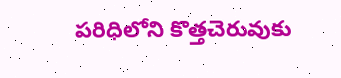పరిధిలోని కొత్తచెరువుకు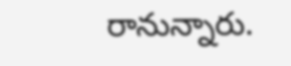రానున్నారు.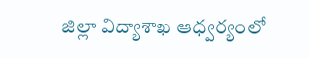జిల్లా విద్యాశాఖ ఆధ్వర్యంలో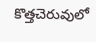కొత్తచెరువులో